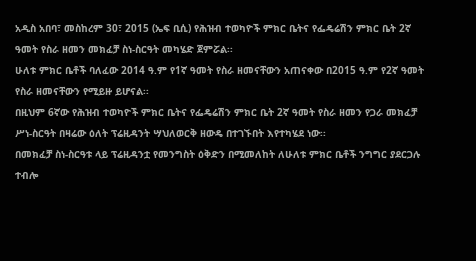አዲስ አበባ፣ መስከረም 30፣ 2015 (ኤፍ ቢሲ) የሕዝብ ተወካዮች ምክር ቤትና የፌዴሬሽን ምክር ቤት 2ኛ ዓመት የስራ ዘመን መክፈቻ ስነ-ስርዓት መካሄድ ጀምሯል፡፡
ሁለቱ ምክር ቤቶች ባለፈው 2014 ዓ.ም የ1ኛ ዓመት የስራ ዘመናቸውን አጠናቀው በ2015 ዓ.ም የ2ኛ ዓመት የስራ ዘመናቸውን የሚይዙ ይሆናል፡፡
በዚህም 6ኛው የሕዝብ ተወካዮች ምክር ቤትና የፌዴሬሽን ምክር ቤት 2ኛ ዓመት የስራ ዘመን የጋራ መክፈቻ ሥነ-ስርዓት በዛሬው ዕለት ፕሬዚዳንት ሣህለወርቅ ዘውዴ በተገኙበት እየተካሄደ ነው፡፡
በመክፈቻ ስነ-ስርዓቱ ላይ ፕሬዚዳንቷ የመንግስት ዕቅድን በሚመለከት ለሁለቱ ምክር ቤቶች ንግግር ያደርጋሉ ተብሎ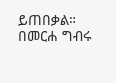ይጠበቃል።
በመርሐ ግብሩ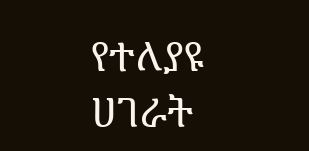የተለያዩ ሀገራት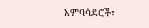አምባሳደሮች፣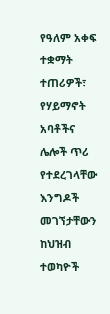የዓለም አቀፍ ተቋማት ተጠሪዎች፣ የሃይማኖት አባቶችና ሌሎች ጥሪ የተደረገላቸው እንግዶች መገኘታቸውን ከህዝብ ተወካዮች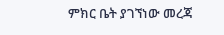ምክር ቤት ያገኘነው መረጃ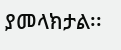ያመላክታል፡፡